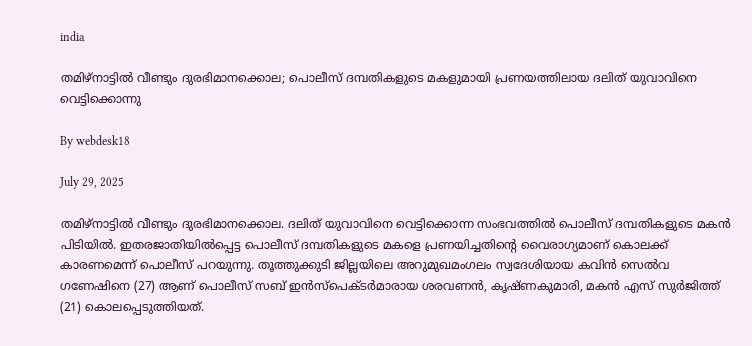india

തമിഴ്‌നാട്ടില്‍ വീണ്ടും ദുരഭിമാനക്കൊല; പൊലീസ് ദമ്പതികളുടെ മകളുമായി പ്രണയത്തിലായ ദലിത് യുവാവിനെ വെട്ടിക്കൊന്നു

By webdesk18

July 29, 2025

തമിഴ്‌നാട്ടില്‍ വീണ്ടും ദുരഭിമാനക്കൊല. ദലിത് യുവാവിനെ വെട്ടിക്കൊന്ന സംഭവത്തില്‍ പൊലീസ് ദമ്പതികളുടെ മകന്‍ പിടിയില്‍. ഇതരജാതിയില്‍പ്പെട്ട പൊലീസ് ദമ്പതികളുടെ മകളെ പ്രണയിച്ചതിന്റെ വൈരാഗ്യമാണ് കൊലക്ക് കാരണമെന്ന് പൊലീസ് പറയുന്നു. തൂത്തുക്കുടി ജില്ലയിലെ അറുമുഖമംഗലം സ്വദേശിയായ കവിന്‍ സെല്‍വ ഗണേഷിനെ (27) ആണ് പൊലീസ് സബ് ഇന്‍സ്‌പെക്ടര്‍മാരായ ശരവണന്‍, കൃഷ്ണകുമാരി, മകന്‍ എസ് സുര്‍ജിത്ത് (21) കൊലപ്പെടുത്തിയത്.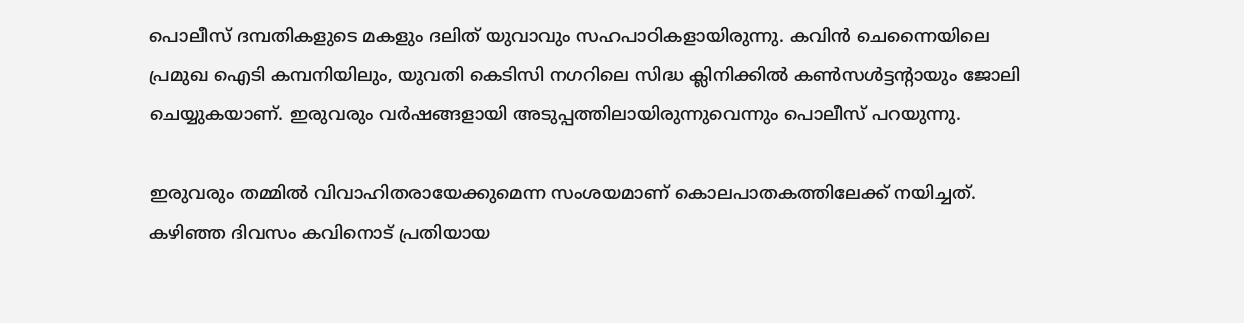പൊലീസ് ദമ്പതികളുടെ മകളും ദലിത് യുവാവും സഹപാഠികളായിരുന്നു. കവിന്‍ ചെന്നൈയിലെ പ്രമുഖ ഐടി കമ്പനിയിലും, യുവതി കെടിസി നഗറിലെ സിദ്ധ ക്ലിനിക്കില്‍ കണ്‍സള്‍ട്ടന്റായും ജോലി ചെയ്യുകയാണ്. ഇരുവരും വര്‍ഷങ്ങളായി അടുപ്പത്തിലായിരുന്നുവെന്നും പൊലീസ് പറയുന്നു.

ഇരുവരും തമ്മില്‍ വിവാഹിതരായേക്കുമെന്ന സംശയമാണ് കൊലപാതകത്തിലേക്ക് നയിച്ചത്. കഴിഞ്ഞ ദിവസം കവിനൊട് പ്രതിയായ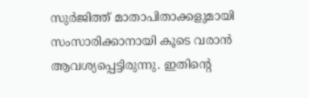സുര്‍ജിത്ത് മാതാപിതാക്കളുമായി സംസാരിക്കാനായി കൂടെ വരാന്‍ ആവശ്യപ്പെട്ടിരുന്നു. ഇതിന്റെ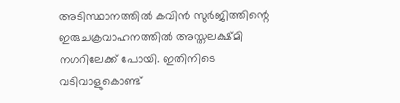അടിസ്ഥാനത്തില്‍ കവിന്‍ സുര്‍ജിത്തിന്റെ ഇരുചക്രവാഹനത്തില്‍ അസ്തലക്ഷ്മി നഗറിലേക്ക് പോയി. ഇതിനിടെ വടിവാളുകൊണ്ട്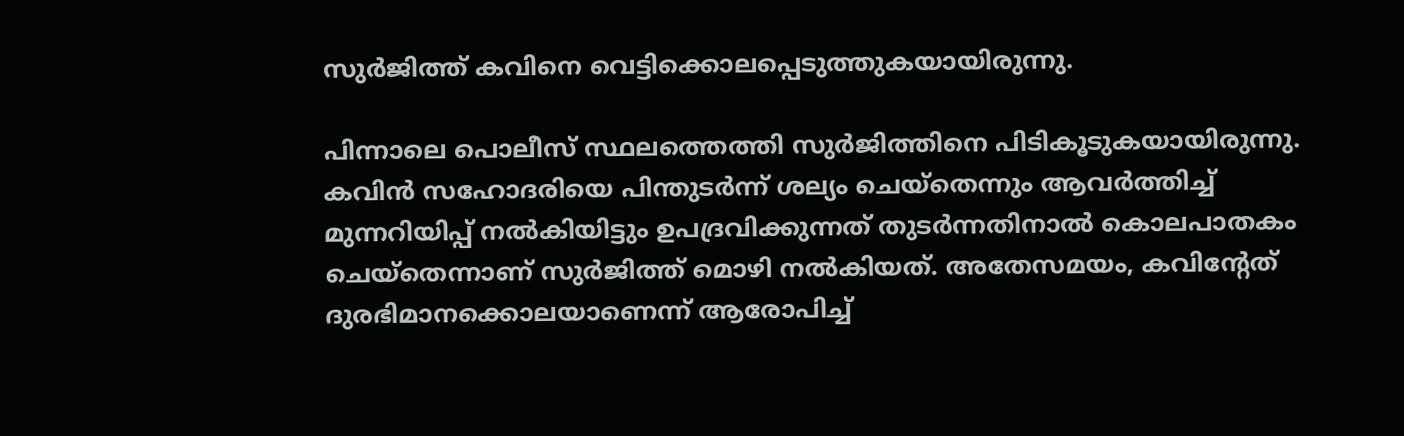സുര്‍ജിത്ത് കവിനെ വെട്ടിക്കൊലപ്പെടുത്തുകയായിരുന്നു.

പിന്നാലെ പൊലീസ് സ്ഥലത്തെത്തി സുര്‍ജിത്തിനെ പിടികൂടുകയായിരുന്നു. കവിന്‍ സഹോദരിയെ പിന്തുടര്‍ന്ന് ശല്യം ചെയ്‌തെന്നും ആവര്‍ത്തിച്ച് മുന്നറിയിപ്പ് നല്‍കിയിട്ടും ഉപദ്രവിക്കുന്നത് തുടര്‍ന്നതിനാല്‍ കൊലപാതകം ചെയ്‌തെന്നാണ് സുര്‍ജിത്ത് മൊഴി നല്‍കിയത്. അതേസമയം, കവിന്റേത് ദുരഭിമാനക്കൊലയാണെന്ന് ആരോപിച്ച്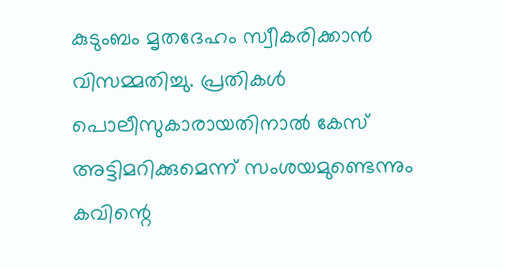കുടുംബം മൃതദേഹം സ്വീകരിക്കാന്‍ വിസമ്മതിച്ചു. പ്രതികള്‍ പൊലീസുകാരായതിനാല്‍ കേസ് അട്ടിമറിക്കുമെന്ന് സംശയമുണ്ടെന്നും കവിന്റെ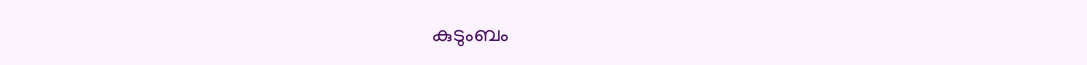കുടുംബം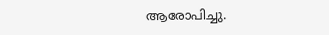ആരോപിച്ചു.